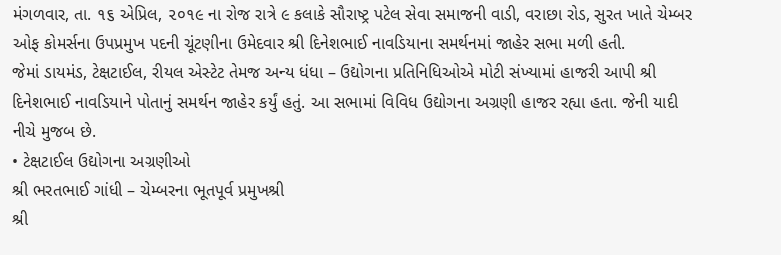મંગળવાર, તા. ૧૬ એપ્રિલ, ૨૦૧૯ ના રોજ રાત્રે ૯ કલાકે સૌરાષ્ટ્ર પટેલ સેવા સમાજની વાડી, વરાછા રોડ, સુરત ખાતે ચેમ્બર ઓફ કોમર્સના ઉપપ્રમુખ પદની ચૂંટણીના ઉમેદવાર શ્રી દિનેશભાઈ નાવડિયાના સમર્થનમાં જાહેર સભા મળી હતી.
જેમાં ડાયમંડ, ટેક્ષટાઈલ, રીયલ એસ્ટેટ તેમજ અન્ય ધંધા – ઉદ્યોગના પ્રતિનિધિઓએ મોટી સંખ્યામાં હાજરી આપી શ્રી દિનેશભાઈ નાવડિયાને પોતાનું સમર્થન જાહેર કર્યું હતું. આ સભામાં વિવિધ ઉદ્યોગના અગ્રણી હાજર રહ્યા હતા. જેની યાદી નીચે મુજબ છે.
• ટેક્ષટાઈલ ઉદ્યોગના અગ્રણીઓ
શ્રી ભરતભાઈ ગાંધી – ચેમ્બરના ભૂતપૂર્વ પ્રમુખશ્રી
શ્રી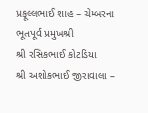પ્રફૂલ્લભાઈ શાહ – ચેમ્બરના ભૂતપૂર્વ પ્રમુખશ્રી
શ્રી રસિકભાઈ કોટડિયા
શ્રી અશોકભાઈ જીરાવાલા –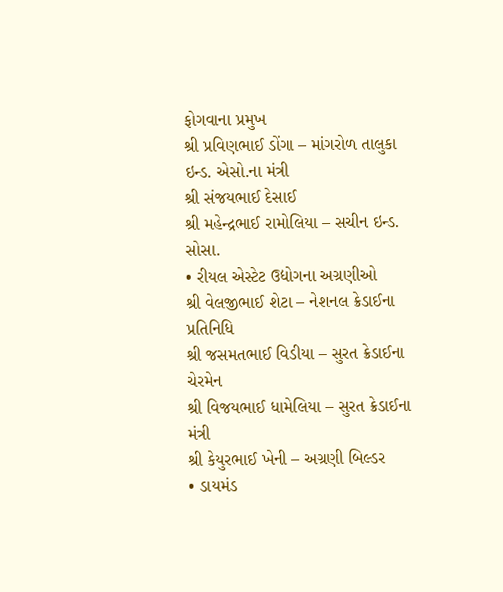ફોગવાના પ્રમુખ
શ્રી પ્રવિણભાઈ ડોંગા – માંગરોળ તાલુકા ઇન્ડ. એસો.ના મંત્રી
શ્રી સંજયભાઈ દેસાઈ
શ્રી મહેન્દ્રભાઈ રામોલિયા – સચીન ઇન્ડ. સોસા.
• રીયલ એસ્ટેટ ઉદ્યોગના અગ્રણીઓ
શ્રી વેલજીભાઈ શેટા – નેશનલ ક્રેડાઈના પ્રતિનિધિ
શ્રી જસમતભાઈ વિડીયા – સુરત ક્રેડાઈના ચેરમેન
શ્રી વિજયભાઈ ધામેલિયા – સુરત ક્રેડાઈના મંત્રી
શ્રી કેયુરભાઈ ખેની – અગ્રણી બિલ્ડર
• ડાયમંડ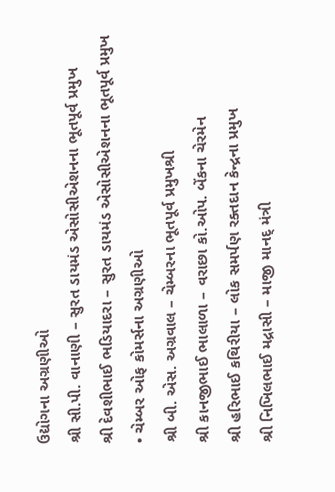ઉદ્યોગના અગ્રણીઓ
શ્રી સી.પી. વાનાણી – સુરત ડાયમંડ એસોસીએશનના ભૂતપૂર્વ પ્રમુખ
શ્રી દેવશીભાઈ ભડિયાદરા – સુરત ડાયમંડ એસોસીએશનના ભૂતપૂર્વ પ્રમુખ
• ચેમ્બર ઓફ કોમર્સના અગ્રણીઓ
શ્રી બી. એસ. અગ્રવાલ – ચેમ્બરના ભૂતપૂર્વ પ્રમુખશ્રી
શ્રી કાનજીભાઈ ભાલાળા – વરાછા કો.ઓપ. બેંકના ચેરમેન
શ્રી હરિભાઈ કથિરીયા – લોક સમર્પણ રક્તદાન કેન્દ્રના પ્રમુખ
શ્રી નિખિલભાઈ મદ્રાસી – માજી માનદ્ મંત્રી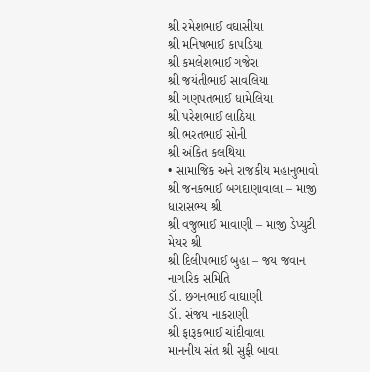શ્રી રમેશભાઈ વઘાસીયા
શ્રી મનિષભાઈ કાપડિયા
શ્રી કમલેશભાઈ ગજેરા
શ્રી જયંતીભાઈ સાવલિયા
શ્રી ગણપતભાઈ ધામેલિયા
શ્રી પરેશભાઈ લાઠિયા
શ્રી ભરતભાઈ સોની
શ્રી અંકિત કલથિયા
• સામાજિક અને રાજકીય મહાનુભાવો
શ્રી જનકભાઈ બગદાણાવાલા – માજી ધારાસભ્ય શ્રી
શ્રી વજુભાઈ માવાણી – માજી ડેપ્યુટી મેયર શ્રી
શ્રી દિલીપભાઈ બુહા – જય જવાન નાગરિક સમિતિ
ડૉ. છગનભાઈ વાઘાણી
ડૉ. સંજય નાકરાણી
શ્રી ફારૂકભાઈ ચાંદીવાલા
માનનીય સંત શ્રી સુફી બાવા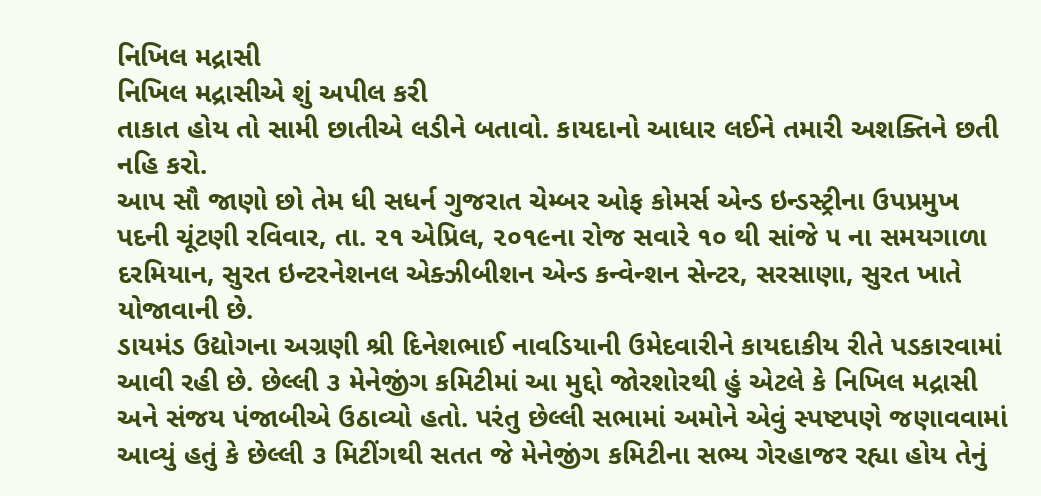નિખિલ મદ્રાસી
નિખિલ મદ્રાસીએ શું અપીલ કરી
તાકાત હોય તો સામી છાતીએ લડીને બતાવો. કાયદાનો આધાર લઈને તમારી અશક્તિને છતી નહિ કરો.
આપ સૌ જાણો છો તેમ ધી સધર્ન ગુજરાત ચેમ્બર ઓફ કોમર્સ એન્ડ ઇન્ડસ્ટ્રીના ઉપપ્રમુખ પદની ચૂંટણી રવિવાર, તા. ૨૧ એપ્રિલ, ૨૦૧૯ના રોજ સવારે ૧૦ થી સાંજે ૫ ના સમયગાળા દરમિયાન, સુરત ઇન્ટરનેશનલ એક્ઝીબીશન એન્ડ કન્વેન્શન સેન્ટર, સરસાણા, સુરત ખાતે યોજાવાની છે.
ડાયમંડ ઉદ્યોગના અગ્રણી શ્રી દિનેશભાઈ નાવડિયાની ઉમેદવારીને કાયદાકીય રીતે પડકારવામાં આવી રહી છે. છેલ્લી ૩ મેનેજીંગ કમિટીમાં આ મુદ્દો જોરશોરથી હું એટલે કે નિખિલ મદ્રાસી અને સંજય પંજાબીએ ઉઠાવ્યો હતો. પરંતુ છેલ્લી સભામાં અમોને એવું સ્પષ્ટપણે જણાવવામાં આવ્યું હતું કે છેલ્લી ૩ મિટીંગથી સતત જે મેનેજીંગ કમિટીના સભ્ય ગેરહાજર રહ્યા હોય તેનું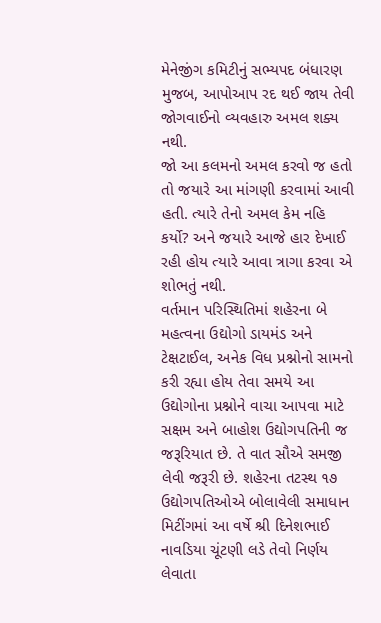મેનેજીંગ કમિટીનું સભ્યપદ બંધારણ મુજબ, આપોઆપ રદ થઈ જાય તેવી જોગવાઈનો વ્યવહારુ અમલ શક્ય નથી.
જો આ કલમનો અમલ કરવો જ હતો તો જયારે આ માંગણી કરવામાં આવી હતી. ત્યારે તેનો અમલ કેમ નહિ કર્યો? અને જયારે આજે હાર દેખાઈ રહી હોય ત્યારે આવા ત્રાગા કરવા એ શોભતું નથી.
વર્તમાન પરિસ્થિતિમાં શહેરના બે મહત્વના ઉદ્યોગો ડાયમંડ અને ટેક્ષટાઈલ, અનેક વિધ પ્રશ્નોનો સામનો કરી રહ્યા હોય તેવા સમયે આ ઉદ્યોગોના પ્રશ્નોને વાચા આપવા માટે સક્ષમ અને બાહોશ ઉદ્યોગપતિની જ જરૂરિયાત છે. તે વાત સૌએ સમજી લેવી જરૂરી છે. શહેરના તટસ્થ ૧૭ ઉદ્યોગપતિઓએ બોલાવેલી સમાધાન મિટીંગમાં આ વર્ષે શ્રી દિનેશભાઈ નાવડિયા ચૂંટણી લડે તેવો નિર્ણય લેવાતા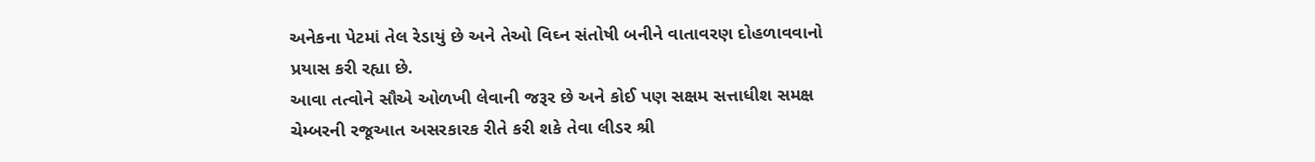અનેકના પેટમાં તેલ રેડાયું છે અને તેઓ વિઘ્ન સંતોષી બનીને વાતાવરણ દોહળાવવાનો પ્રયાસ કરી રહ્યા છે.
આવા તત્વોને સૌએ ઓળખી લેવાની જરૂર છે અને કોઈ પણ સક્ષમ સત્તાધીશ સમક્ષ ચેમ્બરની રજૂઆત અસરકારક રીતે કરી શકે તેવા લીડર શ્રી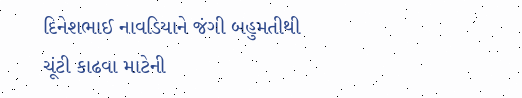દિનેશભાઈ નાવડિયાને જંગી બહુમતીથી ચૂંટી કાઢવા માટેની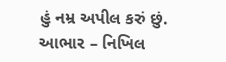હું નમ્ર અપીલ કરું છું.
આભાર – નિખિલ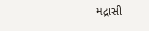મદ્રાસી